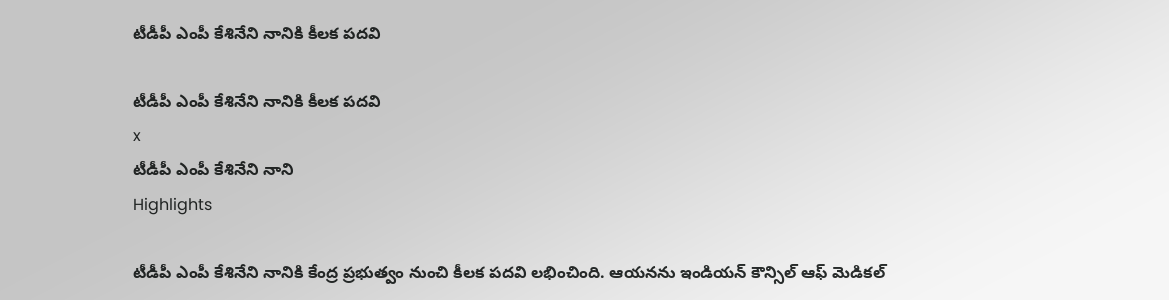టీడీపీ ఎంపీ కేశినేని నానికి కీలక పదవి

టీడీపీ ఎంపీ కేశినేని నానికి కీలక పదవి
x
టీడీపీ ఎంపీ కేశినేని నాని
Highlights

టీడీపీ ఎంపీ కేశినేని నానికి కేంద్ర ప్రభుత్వం నుంచి కీలక పదవి లభించింది. ఆయనను ఇండియన్ కౌన్సిల్ ఆఫ్ మెడికల్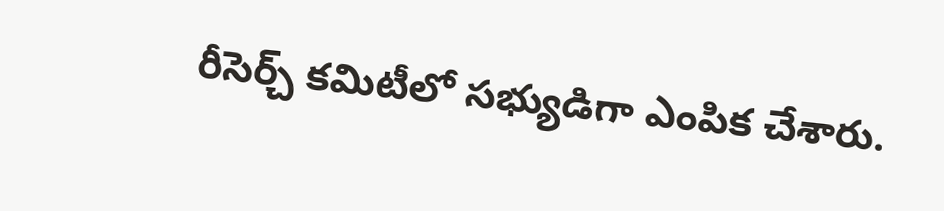రీసెర్చ్ కమిటీలో సభ్యుడిగా ఎంపిక చేశారు.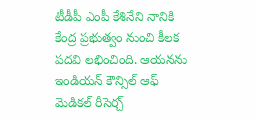టీడీపీ ఎంపీ కేశినేని నానికి కేంద్ర ప్రభుత్వం నుంచి కీలక పదవి లభించింది. ఆయనను ఇండియన్ కౌన్సిల్ ఆఫ్ మెడికల్ రీసెర్చ్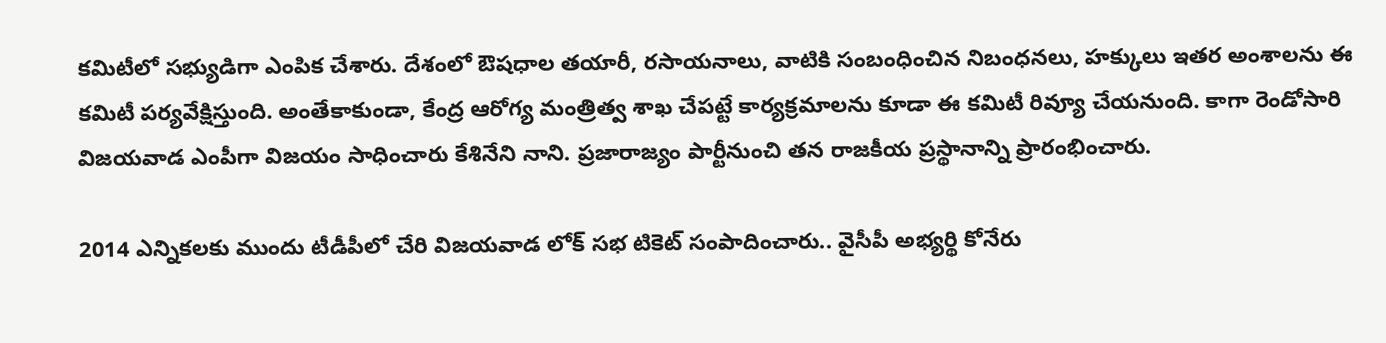కమిటీలో సభ్యుడిగా ఎంపిక చేశారు. దేశంలో ఔషధాల తయారీ, రసాయనాలు, వాటికి సంబంధించిన నిబంధనలు, హక్కులు ఇతర అంశాలను ఈ కమిటీ పర్యవేక్షిస్తుంది. అంతేకాకుండా, కేంద్ర ఆరోగ్య మంత్రిత్వ శాఖ చేపట్టే కార్యక్రమాలను కూడా ఈ కమిటీ రివ్యూ చేయనుంది. కాగా రెండోసారి విజయవాడ ఎంపీగా విజయం సాధించారు కేశినేని నాని. ప్రజారాజ్యం పార్టీనుంచి తన రాజకీయ ప్రస్థానాన్ని ప్రారంభించారు.

2014 ఎన్నికలకు ముందు టీడీపీలో చేరి విజయవాడ లోక్ సభ టికెట్ సంపాదించారు.. వైసీపీ అభ్యర్థి కోనేరు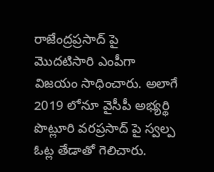రాజేంద్రప్రసాద్ పై మొదటిసారి ఎంపీగా విజయం సాధించారు. అలాగే 2019 లోనూ వైసీపీ అభ్యర్థి పొట్లూరి వరప్రసాద్ పై స్వల్ప ఓట్ల తేడాతో గెలిచారు.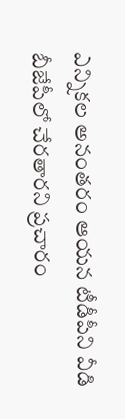ఎన్నికల అనంతరం ఆయన టీడీపీని వీడి బీజేపీలో చేరతారని ప్రచారం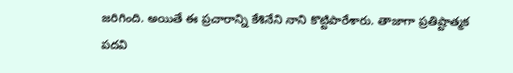జరిగింది. అయితే ఈ ప్రచారాన్ని కేశినేని నాని కొట్టిపారేశారు. తాజాగా ప్రతిష్టాత్మక పదవి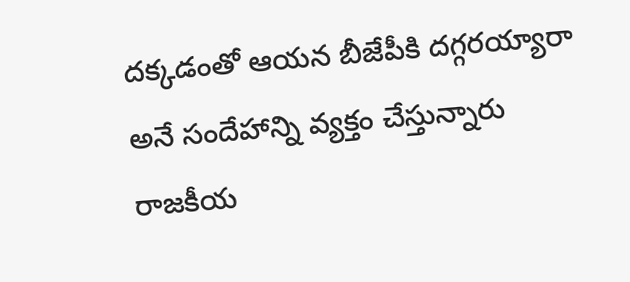దక్కడంతో ఆయన బీజేపీకి దగ్గరయ్యారా అనే సందేహాన్ని వ్యక్తం చేస్తున్నారు రాజకీయ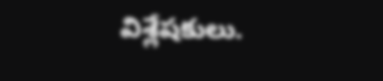విశ్లేషకులు.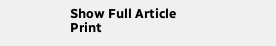Show Full Article
Print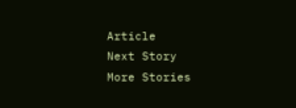Article
Next Story
More Stories